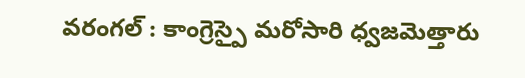వరంగల్ : కాంగ్రెస్పై మరోసారి ధ్వజమెత్తారు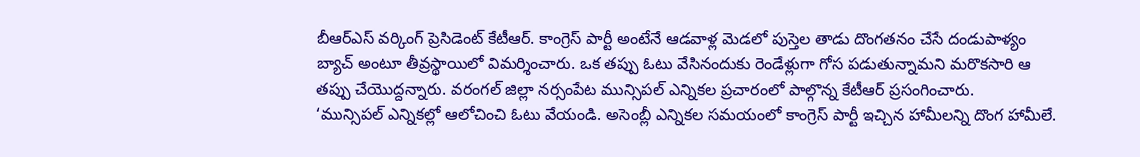బీఆర్ఎస్ వర్కింగ్ ప్రెసిడెంట్ కేటీఆర్. కాంగ్రెస్ పార్టీ అంటేనే ఆడవాళ్ల మెడలో పుస్తెల తాడు దొంగతనం చేసే దండుపాళ్యం బ్యాచ్ అంటూ తీవ్రస్థాయిలో విమర్శించారు. ఒక తప్పు ఓటు వేసినందుకు రెండేళ్లుగా గోస పడుతున్నామని మరొకసారి ఆ తప్పు చేయొద్దన్నారు. వరంగల్ జిల్లా నర్సంపేట మున్సిపల్ ఎన్నికల ప్రచారంలో పాల్గొన్న కేటీఆర్ ప్రసంగించారు.
‘మున్సిపల్ ఎన్నికల్లో ఆలోచించి ఓటు వేయండి. అసెంబ్లీ ఎన్నికల సమయంలో కాంగ్రెస్ పార్టీ ఇచ్చిన హామీలన్ని దొంగ హామీలే.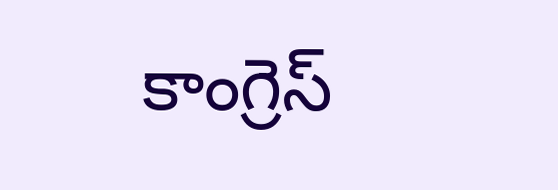కాంగ్రెస్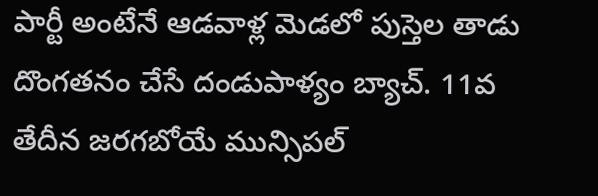పార్టీ అంటేనే ఆడవాళ్ల మెడలో పుస్తెల తాడు దొంగతనం చేసే దండుపాళ్యం బ్యాచ్. 11వ తేదీన జరగబోయే మున్సిపల్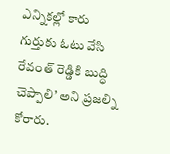ఎన్నికల్లో కారు గుర్తుకు ఓటు వేసి రేవంత్ రెడ్డికి బుద్ధి చెప్పాలి’ అని ప్రజల్ని కోరారు.